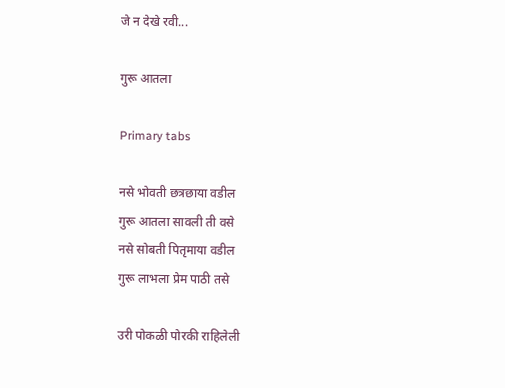जे न देखे रवी...

गुरू आतला

Primary tabs

नसे भोवती छत्रछाया वडील
गुरू आतला सावली ती वसे
नसे सोबती पितृमाया वडील
गुरू लाभला प्रेम पाठी तसे

उरी पोकळी पोरकी राहिलेली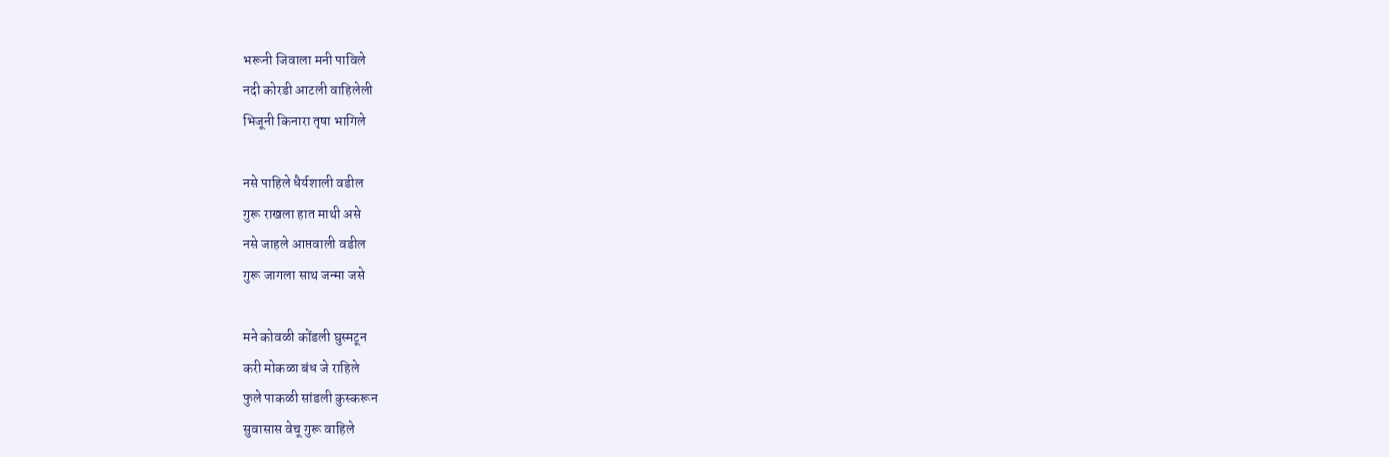भरूनी जिवाला मनी पाविले
नदी कोरडी आटली वाहिलेली
भिजूनी किनारा तृषा भागिले

नसे पाहिले धैर्यशाली वडील
गुरू राखला हात माथी असे
नसे जाहले आप्तवाली वडील
गुरू जागला साथ जन्मा जसे

मने कोवळी कोंडली घुस्मटून
करी मोकळा बंध जे राहिले
फुले पाकळी सांडली कुस्करून
सुवासास वेचू गुरू वाहिले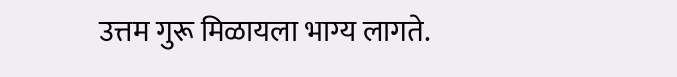उत्तम गुरू मिळायला भाग्य लागते.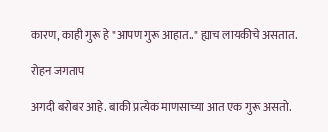कारण, काही गुरू हे "आपण गुरू आहात.." ह्याच लायकीचे असतात.

रोहन जगताप

अगदी बरोबर आहे. बाकी प्रत्येक माणसाच्या आत एक गुरू असतो.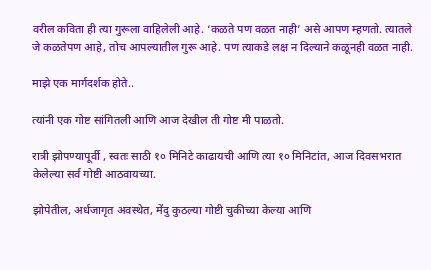वरील कविता ही त्या गुरूला वाहिलेली आहे. ‘कळते पण वळत नाही’ असे आपण म्हणतो. त्यातले जे कळतेपण आहे, तोच आपल्यातील गुरू आहे. पण त्याकडे लक्ष न दिल्याने कळूनही वळत नाही.

माझे एक मार्गदर्शक होते..

त्यांनी एक गोष्ट सांगितली आणि आज देखील ती गोष्ट मी पाळतो.

रात्री झोपण्यापूर्वी , स्वतः साठी १० मिनिटे काढायची आणि त्या १० मिनिटांत, आज दिवसभरात केलेल्या सर्व गोष्टी आठवायच्या.

झोपेतील, अर्धजागृत अवस्थेत, मेंदु कुठल्या गोष्टी चुकीच्या केल्या आणि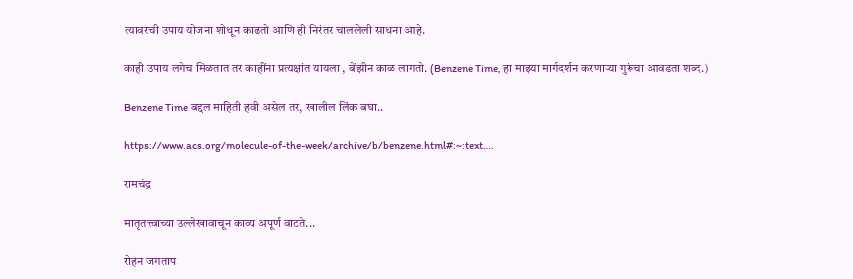त्यावरची उपाय योजना शोधून काढतो आणि ही निरंतर चाललेली साधना आहे.

काही उपाय लगेच मिळतात तर काहींना प्रत्यक्षांत यायला , बेंझीन काळ लागतो. (Benzene Time, हा माझ्या मार्गदर्शन करणाऱ्या गुरूंचा आवडता शब्द.)

Benzene Time बद्दल माहिती हवी असेल तर, खालील लिंक बघा..

https://www.acs.org/molecule-of-the-week/archive/b/benzene.html#:~:text….

रामचंद्र

मातृतत्त्वाच्या उल्लेखावाचून काव्य अपूर्ण वाटते...

रोहन जगताप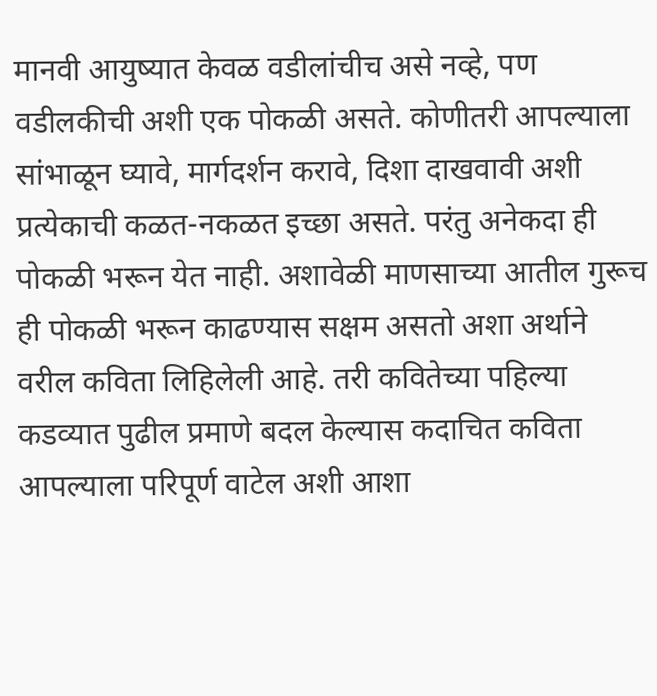मानवी आयुष्यात केवळ वडीलांचीच असे नव्हे, पण वडीलकीची अशी एक पोकळी असते. कोणीतरी आपल्याला सांभाळून घ्यावे, मार्गदर्शन करावे, दिशा दाखवावी अशी प्रत्येकाची कळत-नकळत इच्छा असते. परंतु अनेकदा ही पोकळी भरून येत नाही. अशावेळी माणसाच्या आतील गुरूच ही पोकळी भरून काढण्यास सक्षम असतो अशा अर्थाने वरील कविता लिहिलेली आहे. तरी कवितेच्या पहिल्या कडव्यात पुढील प्रमाणे बदल केल्यास कदाचित कविता आपल्याला परिपूर्ण वाटेल अशी आशा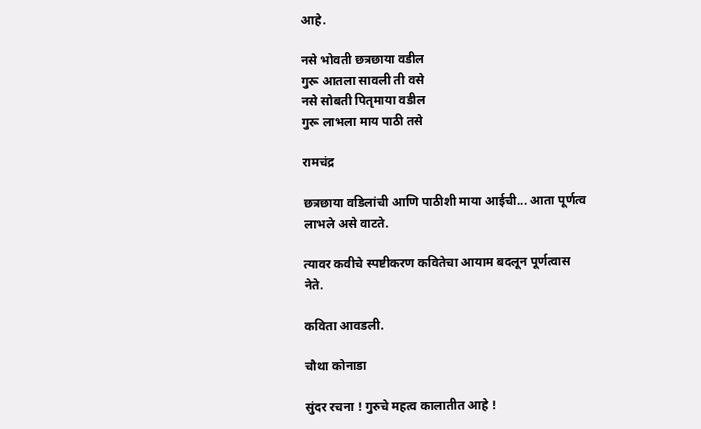आहे.

नसे भोवती छत्रछाया वडील
गुरू आतला सावली ती वसे
नसे सोबती पितृमाया वडील
गुरू लाभला माय पाठी तसे

रामचंद्र

छत्रछाया वडिलांची आणि पाठीशी माया आईची... आता पूर्णत्व लाभले असे वाटते.

त्यावर कवीचे स्पष्टीकरण कवितेचा आयाम बदलून पूर्णत्वास नेते.

कविता आवडली.

चौथा कोनाडा

सुंदर रचना ! गुरुचे महत्व कालातीत आहे !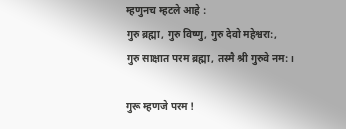म्हणुनच म्हटले आहे :
गुरु ब्रह्मा, गुरु विष्णु, गुरु देवो महेश्वरा:,
गुरु साक्षात परम ब्रह्मा, तस्मै श्री गुरुवे नम:।

गुरू म्हणजे परम !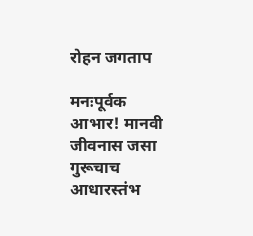रोहन जगताप

मनःपूर्वक आभार! मानवी जीवनास जसा गुरूचाच आधारस्तंभ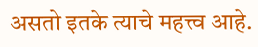असतो इतके त्याचे महत्त्व आहे.